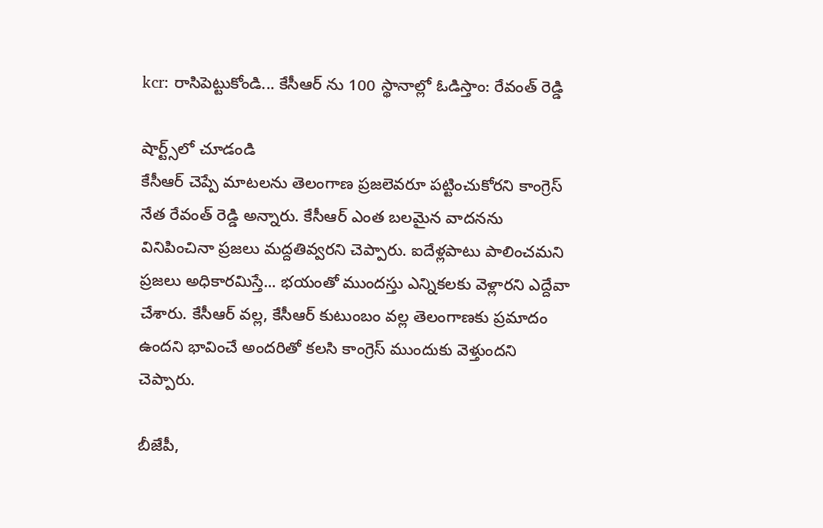kcr: రాసిపెట్టుకోండి... కేసీఆర్ ను 100 స్థానాల్లో ఓడిస్తాం: రేవంత్ రెడ్డి

షార్ట్స్‌లో చూడండి
కేసీఆర్ చెప్పే మాటలను తెలంగాణ ప్రజలెవరూ పట్టించుకోరని కాంగ్రెస్ నేత రేవంత్ రెడ్డి అన్నారు. కేసీఆర్ ఎంత బలమైన వాదనను వినిపించినా ప్రజలు మద్దతివ్వరని చెప్పారు. ఐదేళ్లపాటు పాలించమని ప్రజలు అధికారమిస్తే... భయంతో ముందస్తు ఎన్నికలకు వెళ్లారని ఎద్దేవా చేశారు. కేసీఆర్ వల్ల, కేసీఆర్ కుటుంబం వల్ల తెలంగాణకు ప్రమాదం ఉందని భావించే అందరితో కలసి కాంగ్రెస్ ముందుకు వెళ్తుందని చెప్పారు.

బీజేపీ,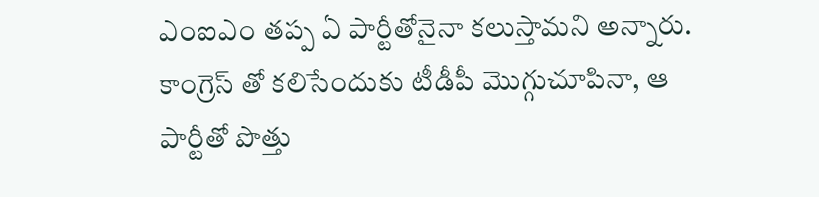ఎంఐఎం తప్ప ఏ పార్టీతోనైనా కలుస్తామని అన్నారు. కాంగ్రెస్ తో కలిసేందుకు టీడీపీ మొగ్గుచూపినా, ఆ పార్టీతో పొత్తు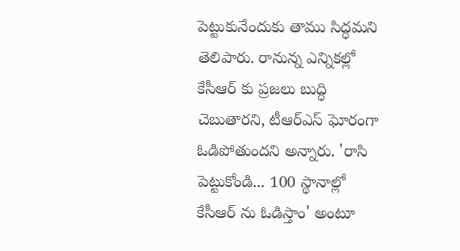పెట్టుకునేందుకు తాము సిద్ధమని తెలిపారు. రానున్న ఎన్నికల్లో కేసీఆర్ కు ప్రజలు బుద్ధి చెబుతారని, టీఆర్ఎస్ ఘోరంగా ఓడిపోతుందని అన్నారు. 'రాసి పెట్టుకోండి... 100 స్థానాల్లో కేసీఆర్ ను ఓడిస్తాం' అంటూ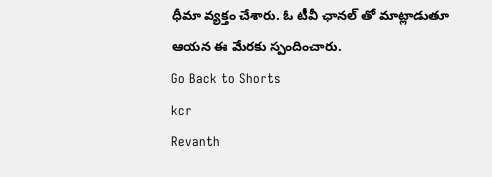ధీమా వ్యక్తం చేశారు. ఓ టీవీ ఛానల్ తో మాట్లాడుతూ ఆయన ఈ మేరకు స్పందించారు.
Go Back to Shorts
kcr
Revanth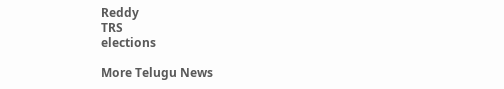Reddy
TRS
elections

More Telugu News